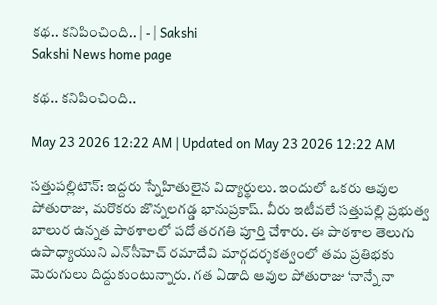కథ.. కనిపించింది.. | - | Sakshi
Sakshi News home page

కథ.. కనిపించింది..

May 23 2026 12:22 AM | Updated on May 23 2026 12:22 AM

సత్తుపల్లిటౌన్‌: ఇద్దరు స్నేహితులైన విద్యార్థులు. ఇందులో ఒకరు ఆవుల పోతురాజు, మరొకరు జొన్నలగడ్డ భానుప్రకాష్‌. వీరు ఇటీవలే సత్తుపల్లి ప్రభుత్వ బాలుర ఉన్నత పాఠశాలలో పదో తరగతి పూర్తి చేశారు. ఈ పాఠశాల తెలుగు ఉపాధ్యాయుని ఎన్‌సీహెచ్‌ రమాదేవి మార్గదర్శకత్వంలో తమ ప్రతిభకు మెరుగులు దిద్దుకుంటున్నారు. గత ఏడాది ఆవుల పోతురాజు ‘నాన్నే నా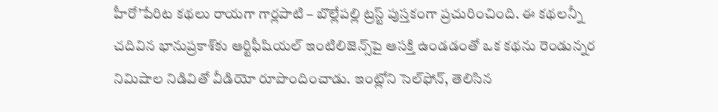హీరో’పేరిట కథలు రాయగా గార్లపాటి – బొల్లేపల్లి ట్రస్ట్‌ పుస్తకంగా ప్రచురించింది. ఈ కథలన్నీ చదివిన భానుప్రకాశ్‌కు ఆర్టిఫీషియల్‌ ఇంటిలిజెన్స్‌పై ఆసక్తి ఉండడంతో ఒక కథను రెండున్నర నిమిషాల నిడివితో వీడియో రూపొందించాడు. ఇంట్లోని సెల్‌ఫోన్‌, తెలిసిన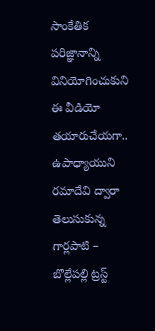సాంకేతిక పరిజ్ఞానాన్ని వినియోగించుకుని ఈ వీడియో తయారుచేయగా.. ఉపాధ్యాయుని రమాదేవి ద్వారా తెలుసుకున్న గార్లపాటి – బొల్లేపల్లి ట్రస్ట్‌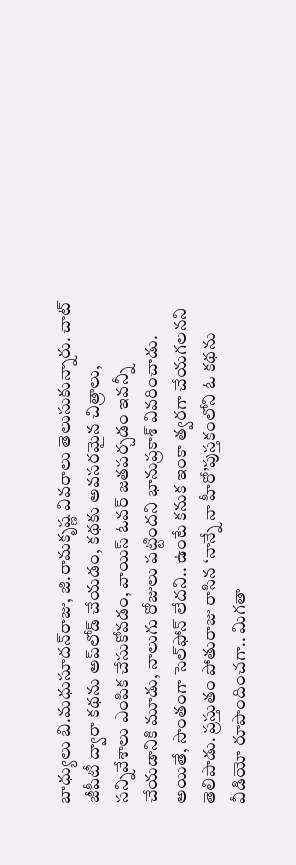బాధ్యులు బి.మధుసూదన్‌రాజు, జి.రామకృష్ణ వివరాలు తెలుసుకున్నారు. చాట్‌ జీపీటీ ద్వారా కథను అప్‌లోడ్‌ చేయడం, కథకు అవసరమైన చిత్రాలు, సన్నివేశాలు ఎంపిక చేసుకోవడం, వాయిస్‌ ఓవర్‌ జతపర్చడం ఇవన్నీ చేయడానికి మూడు, నాలుగు రోజులు పట్టిందని భానుప్రకాశ్‌ వివరించాడు. అయితే, సొంతంగా సెల్‌ఫోన్‌ లేదని.. ఉంటే కనుక ఇంకా త్వరగా చేయగలనని తెలిపాడు. ప్రస్తుతం పోతురాజు రాసిన ‘నాన్నే నా హీరో’పుస్తకంలోని ఓ కథను వీడియో రూపొందించగా.. మిగతా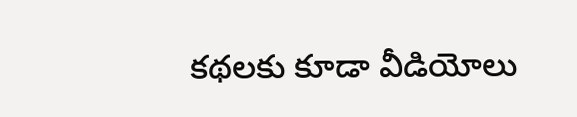కథలకు కూడా వీడియోలు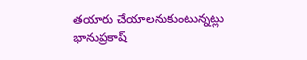తయారు చేయాలనుకుంటున్నట్లు భానుప్రకాష్‌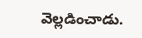వెల్లడించాడు.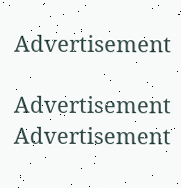Advertisement

Advertisement
Advertisement